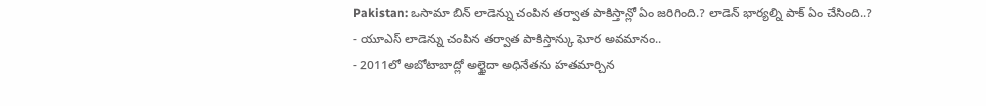Pakistan: ఒసామా బిన్ లాడెన్ను చంపిన తర్వాత పాకిస్తాన్లో ఏం జరిగింది.? లాడెన్ భార్యల్ని పాక్ ఏం చేసింది..?
- యూఎస్ లాడెన్ను చంపిన తర్వాత పాకిస్తాన్కు ఘోర అవమానం..
- 2011లో అబోటాబాద్లో అల్ఖైదా అధినేతను హతమార్చిన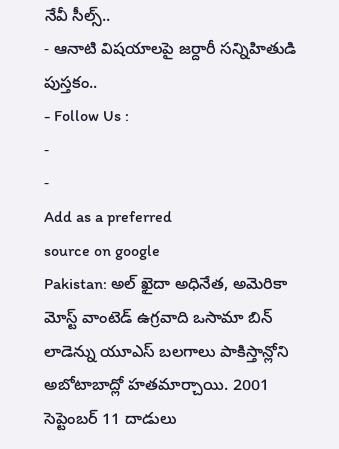నేవీ సీల్స్..
- ఆనాటి విషయాలపై జర్దారీ సన్నిహితుడి పుస్తకం..
- Follow Us :
-
-
Add as a preferred
source on google
Pakistan: అల్ ఖైదా అధినేత, అమెరికా మోస్ట్ వాంటెడ్ ఉగ్రవాది ఒసామా బిన్ లాడెన్ను యూఎస్ బలగాలు పాకిస్తాన్లోని అబోటాబాద్లో హతమార్చాయి. 2001 సెప్టెంబర్ 11 దాడులు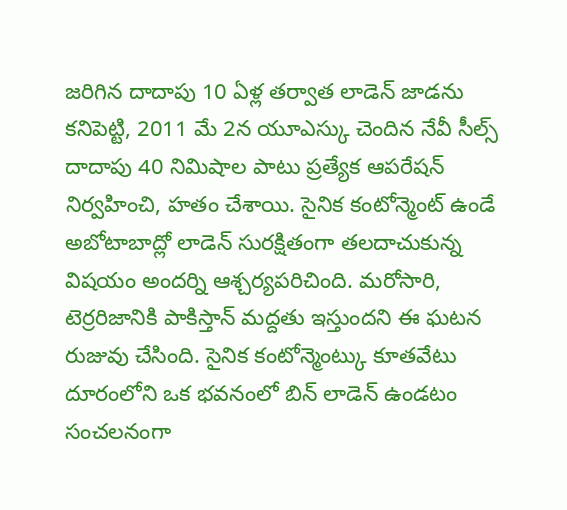జరిగిన దాదాపు 10 ఏళ్ల తర్వాత లాడెన్ జాడను కనిపెట్టి, 2011 మే 2న యూఎస్కు చెందిన నేవీ సీల్స్ దాదాపు 40 నిమిషాల పాటు ప్రత్యేక ఆపరేషన్ నిర్వహించి, హతం చేశాయి. సైనిక కంటోన్మెంట్ ఉండే అబోటాబాద్లో లాడెన్ సురక్షితంగా తలదాచుకున్న విషయం అందర్ని ఆశ్చర్యపరిచింది. మరోసారి, టెర్రరిజానికి పాకిస్తాన్ మద్దతు ఇస్తుందని ఈ ఘటన రుజువు చేసింది. సైనిక కంటోన్మెంట్కు కూతవేటు దూరంలోని ఒక భవనంలో బిన్ లాడెన్ ఉండటం సంచలనంగా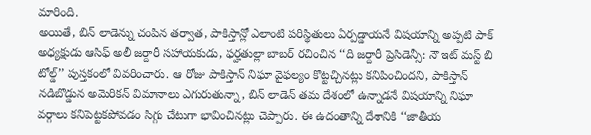మారింది.
అయితే, బిన్ లాడెన్ను చంపిన తర్వాత, పాకిస్తాన్లో ఎలాంటి పరిస్థితులు ఏర్పడ్డాయనే విషయాన్ని అప్పటి పాక్ అధ్యక్షుడు ఆసిఫ్ అలీ జర్దారీ సహాయకుడు, ఫర్హతుల్లా బాబర్ రచించిన ‘‘ది జర్దారీ ప్రెసిడెన్సీ: నౌ ఇట్ మస్ట్ బి టోల్డ్’’ పుస్తకంలో వివరించారు. ఆ రోజు పాకిస్తాన్ నిఘా వైఫల్యం కొట్టచ్చినట్లు కనిపించిందని, పాకిస్తాన్ నడిబొడ్డున అమెరికన్ విమానాలు ఎగురుతున్నా, బిన్ లాడెన్ తమ దేశంలో ఉన్నాడనే విషయాన్ని నిఘా వర్గాలు కనిపెట్టకపోవడం సిగ్గు చేటుగా భావించినట్లు చెప్పారు. ఈ ఉదంతాన్ని దేశానికి ‘‘జాతీయ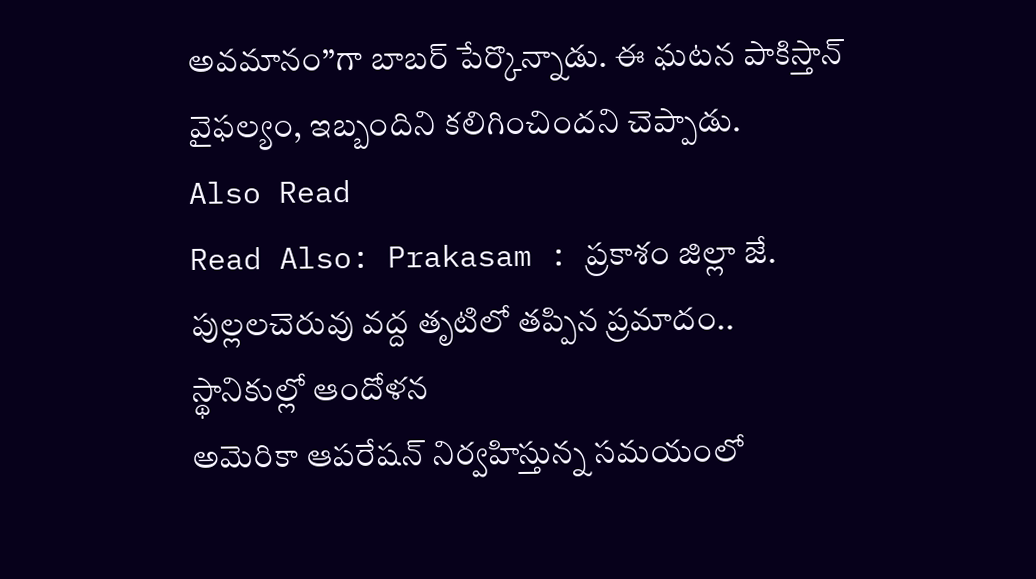అవమానం’’గా బాబర్ పేర్కొన్నాడు. ఈ ఘటన పాకిస్తాన్ వైఫల్యం, ఇబ్బందిని కలిగించిందని చెప్పాడు.
Also Read
Read Also: Prakasam : ప్రకాశం జిల్లా జే. పుల్లలచెరువు వద్ద తృటిలో తప్పిన ప్రమాదం.. స్థానికుల్లో ఆందోళన
అమెరికా ఆపరేషన్ నిర్వహిస్తున్న సమయంలో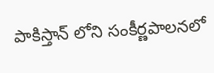పాకిస్తాన్ లోని సంకీర్ణపాలనలో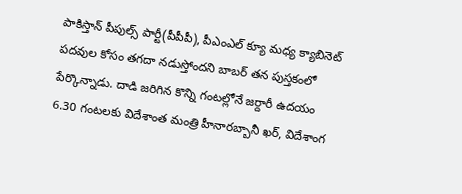పాకిస్తాన్ పీపుల్స్ పార్టీ(పీపీపీ), పీఎంఎల్ క్యూ మధ్య క్యాబినెట్ పదవుల కోసం తగదా నడుస్తోందని బాబర్ తన పుస్తకంలో పేర్కొన్నాడు. దాడి జరిగిన కొన్ని గంటల్లోనే జర్దారీ ఉదయం 6.30 గంటలకు విదేశాంత మంత్రి హీనారబ్బానీ ఖర్, విదేశాంగ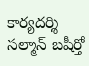కార్యదర్శి సల్మాన్ బషీర్తో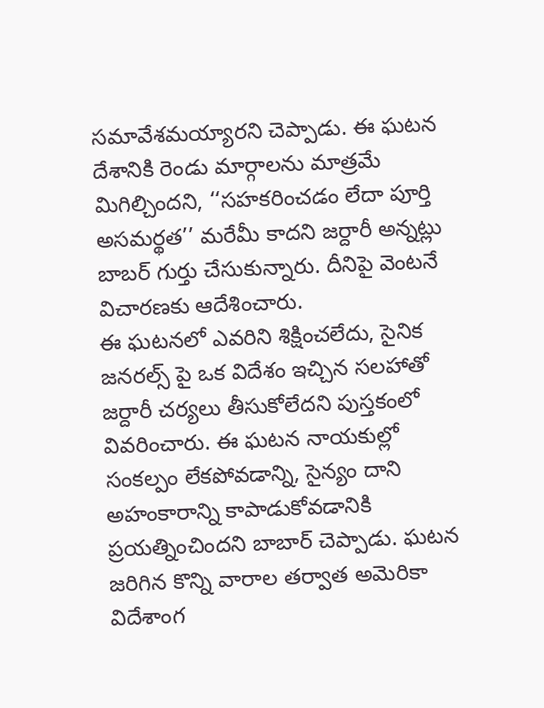సమావేశమయ్యారని చెప్పాడు. ఈ ఘటన దేశానికి రెండు మార్గాలను మాత్రమే మిగిల్చిందని, ‘‘సహకరించడం లేదా పూర్తి అసమర్థత’’ మరేమీ కాదని జర్దారీ అన్నట్లు బాబర్ గుర్తు చేసుకున్నారు. దీనిపై వెంటనే విచారణకు ఆదేశించారు.
ఈ ఘటనలో ఎవరిని శిక్షించలేదు, సైనిక జనరల్స్ పై ఒక విదేశం ఇచ్చిన సలహాతో జర్దారీ చర్యలు తీసుకోలేదని పుస్తకంలో వివరించారు. ఈ ఘటన నాయకుల్లో సంకల్పం లేకపోవడాన్ని, సైన్యం దాని అహంకారాన్ని కాపాడుకోవడానికి ప్రయత్నించిందని బాబార్ చెప్పాడు. ఘటన జరిగిన కొన్ని వారాల తర్వాత అమెరికా విదేశాంగ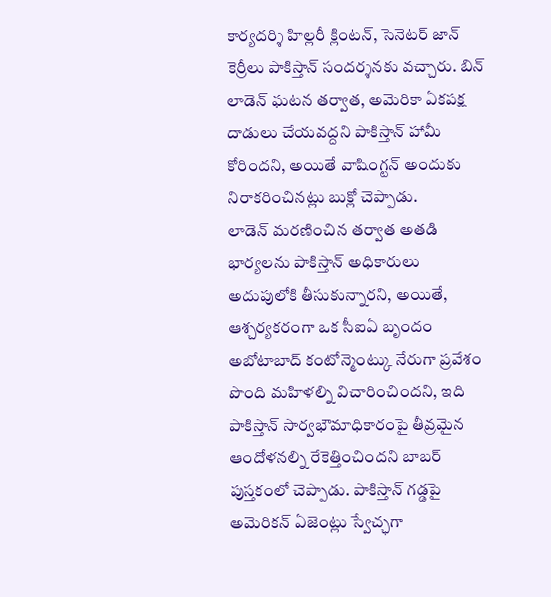కార్యదర్శి హిల్లరీ క్లింటన్, సెనెటర్ జాన్ కెర్రీలు పాకిస్తాన్ సందర్శనకు వచ్చారు. బిన్ లాడెన్ ఘటన తర్వాత, అమెరికా ఏకపక్ష దాడులు చేయవద్దని పాకిస్తాన్ హామీ కోరిందని, అయితే వాషింగ్టన్ అందుకు నిరాకరించినట్లు బుక్లో చెప్పాడు.
లాడెన్ మరణించిన తర్వాత అతడి భార్యలను పాకిస్తాన్ అధికారులు అదుపులోకి తీసుకున్నారని, అయితే, ఆశ్చర్యకరంగా ఒక సీఐఏ బృందం అబోటాబాద్ కంటోన్మెంట్కు నేరుగా ప్రవేశం పొంది మహిళల్ని విచారించిందని, ఇది పాకిస్తాన్ సార్వభౌమాధికారంపై తీవ్రమైన ఆందోళనల్ని రేకెత్తించిందని బాబర్ పుస్తకంలో చెప్పాడు. పాకిస్తాన్ గడ్డపై అమెరికన్ ఏజెంట్లు స్వేచ్ఛగా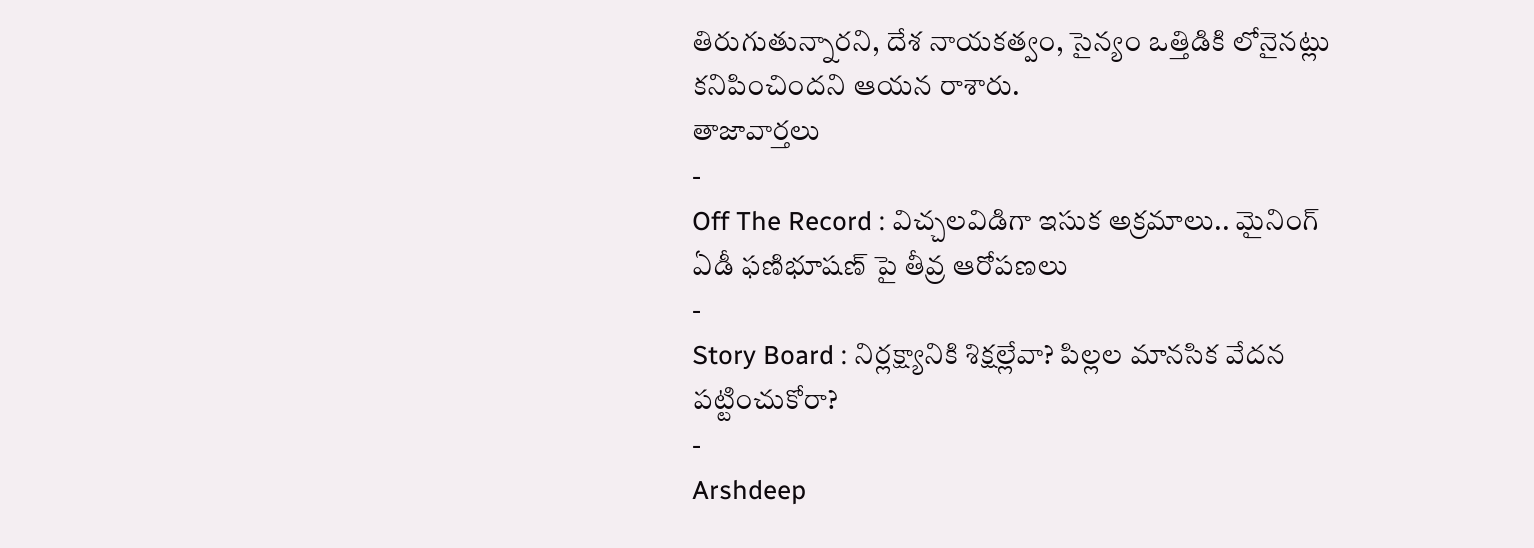తిరుగుతున్నారని, దేశ నాయకత్వం, సైన్యం ఒత్తిడికి లోనైనట్లు కనిపించిందని ఆయన రాశారు.
తాజావార్తలు
-
Off The Record : విచ్చలవిడిగా ఇసుక అక్రమాలు.. మైనింగ్ ఏడీ ఫణిభూషణ్ పై తీవ్ర ఆరోపణలు
-
Story Board : నిర్లక్ష్యానికి శిక్షల్లేవా? పిల్లల మానసిక వేదన పట్టించుకోరా?
-
Arshdeep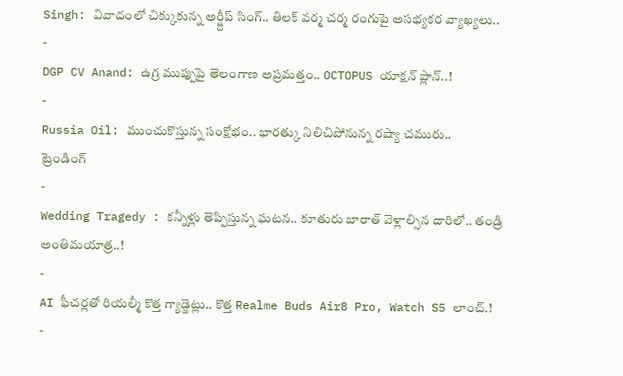Singh: వివాదంలో చిక్కుకున్న అర్ష్దీప్ సింగ్.. తిలక్ వర్మ చర్మ రంగుపై అసభ్యకర వ్యాఖ్యలు..
-
DGP CV Anand: ఉగ్ర ముప్పుపై తెలంగాణ అప్రమత్తం.. OCTOPUS యాక్షన్ ప్లాన్..!
-
Russia Oil: ముంచుకొస్తున్న సంక్షోభం.. భారత్కు నిలిచిపోనున్న రష్యా చమురు..
ట్రెండింగ్
-
Wedding Tragedy : కన్నీళ్లు తెప్పిస్తున్న ఘటన.. కూతురు బారాత్ వెళ్లాల్సిన దారిలో.. తండ్రి అంతిమయాత్ర..!
-
AI ఫీచర్లతో రియల్మీ కొత్త గ్యాడ్జెట్లు.. కొత్త Realme Buds Air8 Pro, Watch S5 లాంచ్.!
-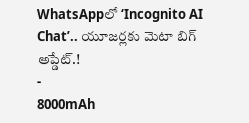WhatsAppలో ‘Incognito AI Chat’.. యూజర్లకు మెటా బిగ్ అప్డేట్.!
-
8000mAh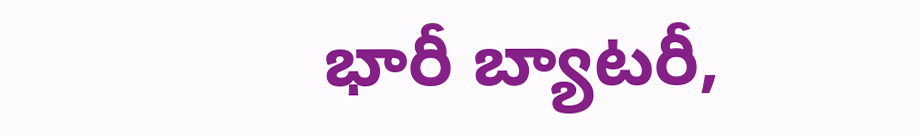భారీ బ్యాటరీ,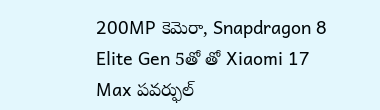200MP కెమెరా, Snapdragon 8 Elite Gen 5తో తో Xiaomi 17 Max పవర్ఫుల్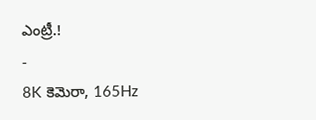ఎంట్రీ.!
-
8K కెమెరా, 165Hz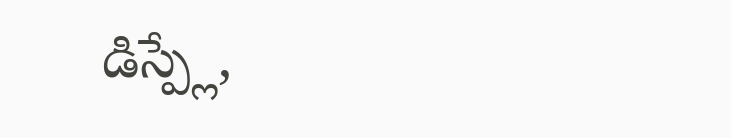డిస్ప్లే,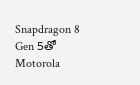Snapdragon 8 Gen 5తో Motorola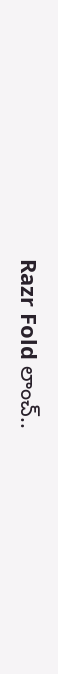Razr Fold లాంచ్..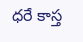ధరే కాస్త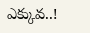ఎక్కువ..!